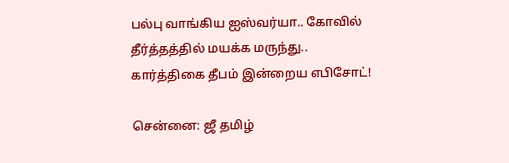பல்பு வாங்கிய ஐஸ்வர்யா.. கோவில் தீர்த்தத்தில் மயக்க மருந்து.. கார்த்திகை தீபம் இன்றைய எபிசோட்!

சென்னை: ஜீ தமிழ்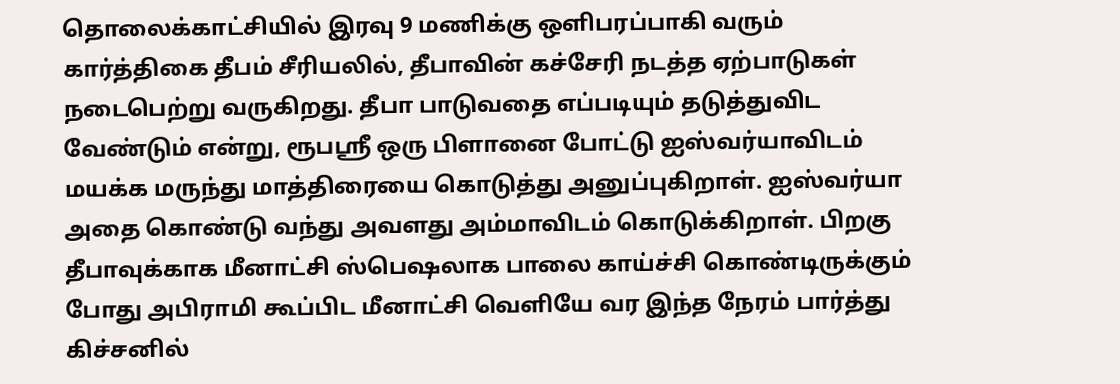தொலைக்காட்சியில் இரவு 9 மணிக்கு ஒளிபரப்பாகி வரும் கார்த்திகை தீபம் சீரியலில், தீபாவின் கச்சேரி நடத்த ஏற்பாடுகள் நடைபெற்று வருகிறது. தீபா பாடுவதை எப்படியும் தடுத்துவிட வேண்டும் என்று, ரூபஸ்ரீ ஒரு பிளானை போட்டு ஐஸ்வர்யாவிடம் மயக்க மருந்து மாத்திரையை கொடுத்து அனுப்புகிறாள். ஐஸ்வர்யா அதை கொண்டு வந்து அவளது அம்மாவிடம் கொடுக்கிறாள். பிறகு தீபாவுக்காக மீனாட்சி ஸ்பெஷலாக பாலை காய்ச்சி கொண்டிருக்கும் போது அபிராமி கூப்பிட மீனாட்சி வெளியே வர இந்த நேரம் பார்த்து கிச்சனில்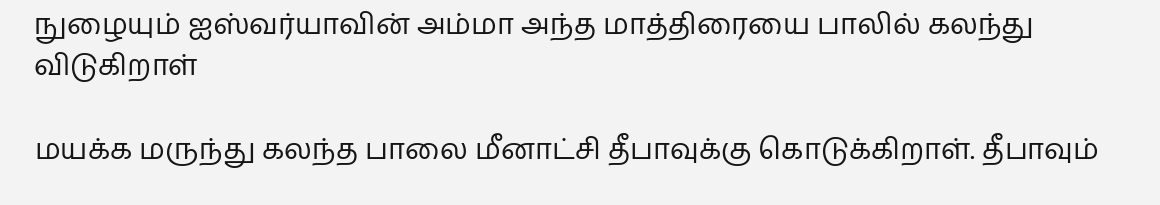நுழையும் ஐஸ்வர்யாவின் அம்மா அந்த மாத்திரையை பாலில் கலந்து விடுகிறாள்

மயக்க மருந்து கலந்த பாலை மீனாட்சி தீபாவுக்கு கொடுக்கிறாள். தீபாவும்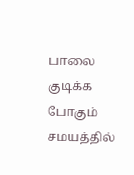பாலை குடிக்க போகும் சமயத்தில்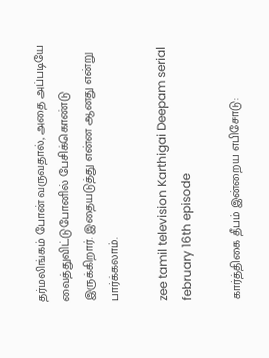தர்மலிங்கம் போன் வருவதால், அதை அப்படியே வைத்துவிட்டுபோனில் பேசிக்கொண்டு இருக்கிறார். இதையடுத்து என்ன ஆனது என்று பார்க்கலாம்.

zee tamil television Karthigai Deepam serial february 16th episode

கார்த்திகை தீபம் இன்றைய எபிசோடு: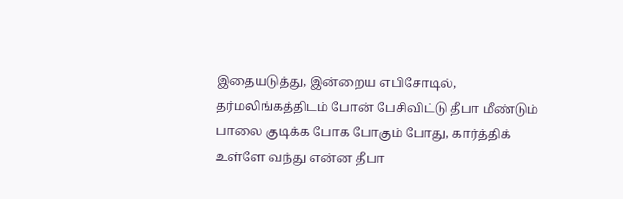இதையடுத்து, இன்றைய எபிசோடில், தர்மலிங்கத்திடம் போன் பேசிவிட்டு தீபா மீண்டும் பாலை குடிக்க போக போகும் போது, கார்த்திக் உள்ளே வந்து என்ன தீபா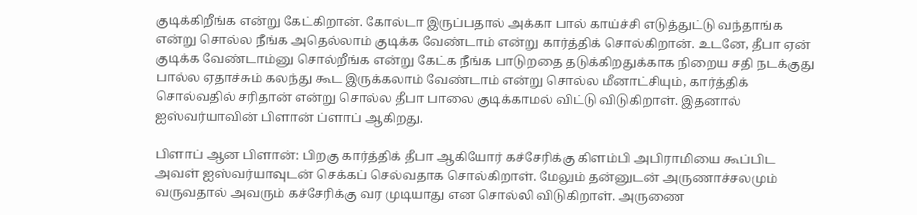குடிக்கிறீங்க என்று கேட்கிறான். கோல்டா இருப்பதால் அக்கா பால் காய்ச்சி எடுத்துட்டு வந்தாங்க என்று சொல்ல நீங்க அதெல்லாம் குடிக்க வேண்டாம் என்று கார்த்திக் சொல்கிறான். உடனே, தீபா ஏன் குடிக்க வேண்டாம்னு சொல்றீங்க என்று கேட்க நீங்க பாடுறதை தடுக்கிறதுக்காக நிறைய சதி நடக்குது பால்ல ஏதாச்சும் கலந்து கூட இருக்கலாம் வேண்டாம் என்று சொல்ல மீனாட்சியும், கார்த்திக் சொல்வதில் சரிதான் என்று சொல்ல தீபா பாலை குடிக்காமல் விட்டு விடுகிறாள். இதனால் ஐஸ்வர்யாவின் பிளான் ப்ளாப் ஆகிறது.

பிளாப் ஆன பிளான்: பிறகு கார்த்திக் தீபா ஆகியோர் கச்சேரிக்கு கிளம்பி அபிராமியை கூப்பிட அவள் ஐஸ்வர்யாவுடன் செக்கப் செல்வதாக சொல்கிறாள். மேலும் தன்னுடன் அருணாச்சலமும் வருவதால் அவரும் கச்சேரிக்கு வர முடியாது என சொல்லி விடுகிறாள். அருணை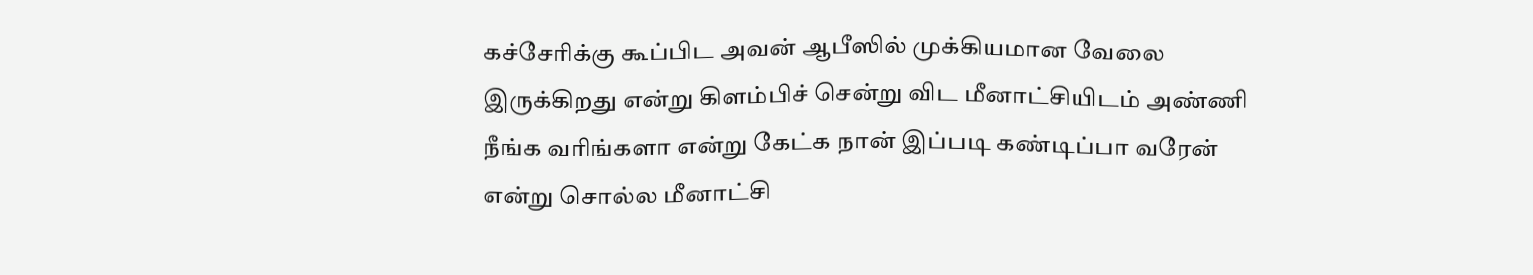கச்சேரிக்கு கூப்பிட அவன் ஆபீஸில் முக்கியமான வேலை இருக்கிறது என்று கிளம்பிச் சென்று விட மீனாட்சியிடம் அண்ணி நீங்க வரிங்களா என்று கேட்க நான் இப்படி கண்டிப்பா வரேன் என்று சொல்ல மீனாட்சி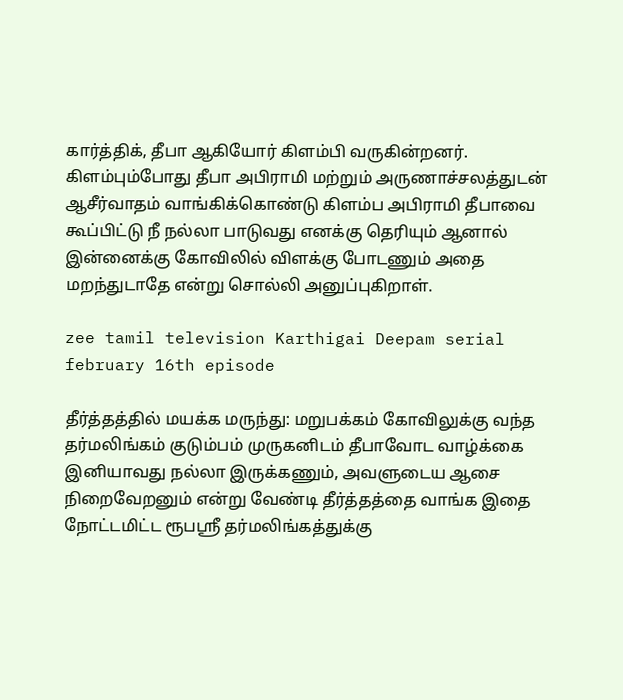கார்த்திக், தீபா ஆகியோர் கிளம்பி வருகின்றனர். கிளம்பும்போது தீபா அபிராமி மற்றும் அருணாச்சலத்துடன் ஆசீர்வாதம் வாங்கிக்கொண்டு கிளம்ப அபிராமி தீபாவை கூப்பிட்டு நீ நல்லா பாடுவது எனக்கு தெரியும் ஆனால் இன்னைக்கு கோவிலில் விளக்கு போடணும் அதை மறந்துடாதே என்று சொல்லி அனுப்புகிறாள்.

zee tamil television Karthigai Deepam serial february 16th episode

தீர்த்தத்தில் மயக்க மருந்து: மறுபக்கம் கோவிலுக்கு வந்த தர்மலிங்கம் குடும்பம் முருகனிடம் தீபாவோட வாழ்க்கை இனியாவது நல்லா இருக்கணும், அவளுடைய ஆசை நிறைவேறனும் என்று வேண்டி தீர்த்தத்தை வாங்க இதை நோட்டமிட்ட ரூபஸ்ரீ தர்மலிங்கத்துக்கு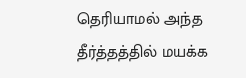தெரியாமல் அந்த தீர்த்தத்தில் மயக்க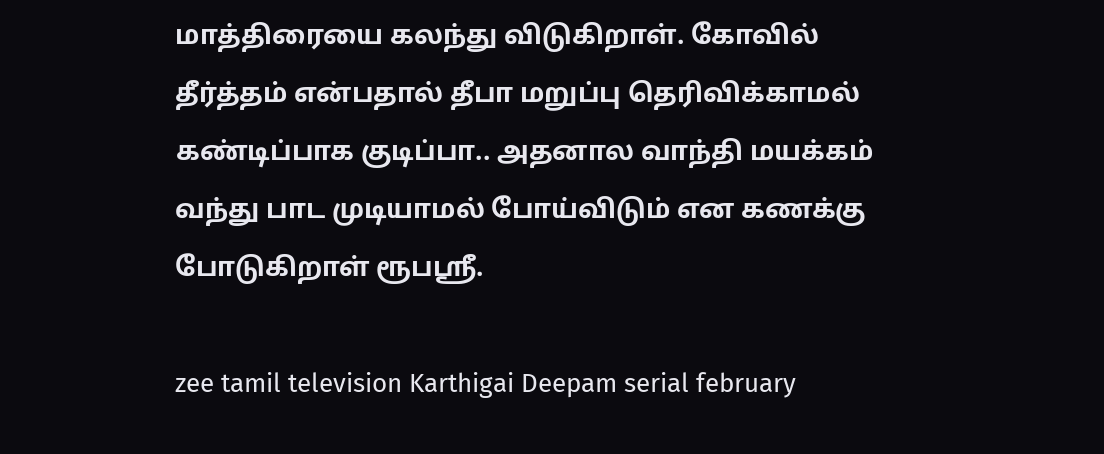மாத்திரையை கலந்து விடுகிறாள். கோவில் தீர்த்தம் என்பதால் தீபா மறுப்பு தெரிவிக்காமல் கண்டிப்பாக குடிப்பா.. அதனால வாந்தி மயக்கம் வந்து பாட முடியாமல் போய்விடும் என கணக்கு போடுகிறாள் ரூபஸ்ரீ.

zee tamil television Karthigai Deepam serial february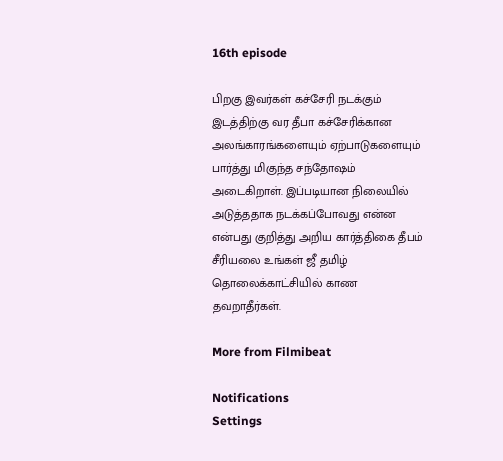16th episode

பிறகு இவர்கள் கச்சேரி நடக்கும் இடத்திற்கு வர தீபா கச்சேரிக்கான அலங்காரங்களையும் ஏற்பாடுகளையும் பார்த்து மிகுந்த சந்தோஷம் அடைகிறாள். இப்படியான நிலையில் அடுத்ததாக நடக்கப்போவது என்ன என்பது குறித்து அறிய கார்த்திகை தீபம் சீரியலை உங்கள் ஜீ தமிழ் தொலைக்காட்சியில் காண தவறாதீர்கள்.

More from Filmibeat

Notifications
Settings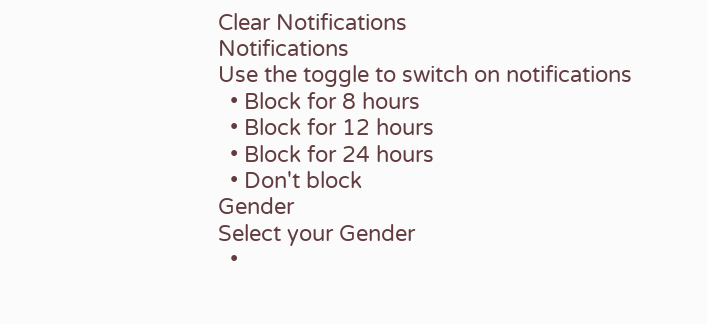Clear Notifications
Notifications
Use the toggle to switch on notifications
  • Block for 8 hours
  • Block for 12 hours
  • Block for 24 hours
  • Don't block
Gender
Select your Gender
  •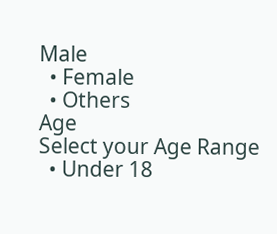Male
  • Female
  • Others
Age
Select your Age Range
  • Under 18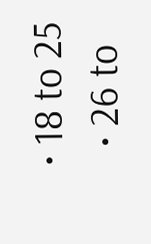• 18 to 25
  • 26 to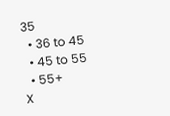35
  • 36 to 45
  • 45 to 55
  • 55+
X